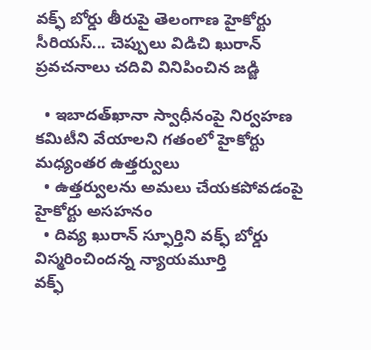వక్ఫ్ బోర్డు తీరుపై తెలంగాణ హైకోర్టు సీరియస్... చెప్పులు విడిచి ఖురాన్ ప్రవచనాలు చదివి వినిపించిన జడ్జి

  • ఇబాదత్‌ఖానా స్వాధీనంపై నిర్వహణ కమిటీని వేయాలని గతంలో హైకోర్టు మధ్యంతర ఉత్తర్వులు
  • ఉత్తర్వులను అమలు చేయకపోవడంపై హైకోర్టు అసహనం
  • దివ్య ఖురాన్ స్ఫూర్తిని వక్ఫ్ బోర్డు విస్మరించిందన్న న్యాయమూర్తి
వక్ఫ్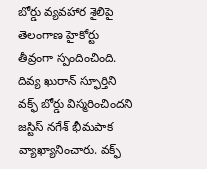బోర్డు వ్యవహార శైలిపై తెలంగాణ హైకోర్టు తీవ్రంగా స్పందించింది. దివ్య ఖురాన్ స్ఫూర్తిని వక్ఫ్ బోర్డు విస్మరించిందని జస్టిస్ నగేశ్ భీమపాక వ్యాఖ్యానించారు. వక్ఫ్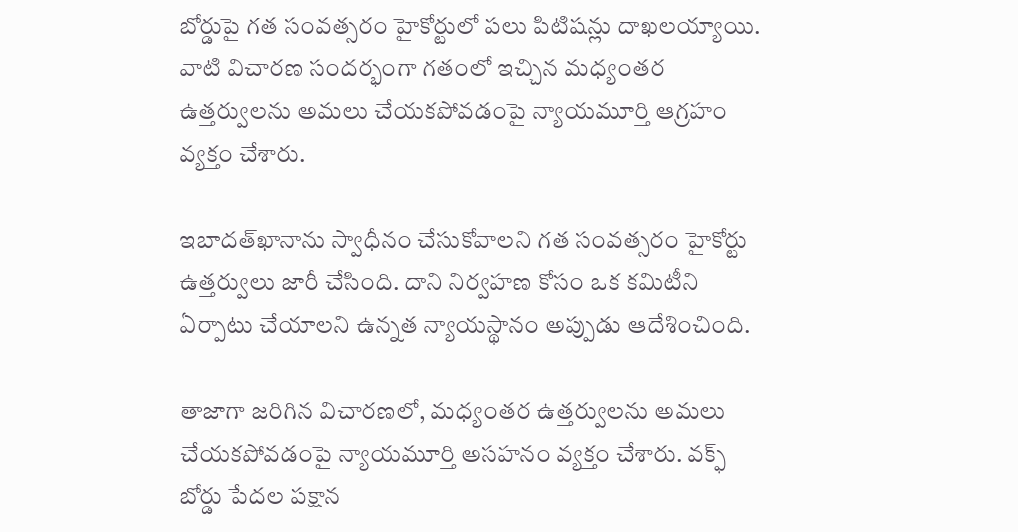బోర్డుపై గత సంవత్సరం హైకోర్టులో పలు పిటిషన్లు దాఖలయ్యాయి. వాటి విచారణ సందర్భంగా గతంలో ఇచ్చిన మధ్యంతర ఉత్తర్వులను అమలు చేయకపోవడంపై న్యాయమూర్తి ఆగ్రహం వ్యక్తం చేశారు.

ఇబాదత్‌ఖానాను స్వాధీనం చేసుకోవాలని గత సంవత్సరం హైకోర్టు ఉత్తర్వులు జారీ చేసింది. దాని నిర్వహణ కోసం ఒక కమిటీని ఏర్పాటు చేయాలని ఉన్నత న్యాయస్థానం అప్పుడు ఆదేశించింది.

తాజాగా జరిగిన విచారణలో, మధ్యంతర ఉత్తర్వులను అమలు చేయకపోవడంపై న్యాయమూర్తి అసహనం వ్యక్తం చేశారు. వక్ఫ్ బోర్డు పేదల పక్షాన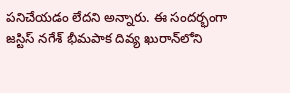పనిచేయడం లేదని అన్నారు. ఈ సందర్భంగా జస్టిస్ నగేశ్ భీమపాక దివ్య ఖురాన్‌లోని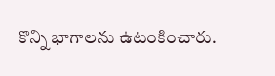కొన్ని భాగాలను ఉటంకించారు.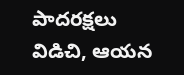పాదరక్షలు విడిచి, ఆయన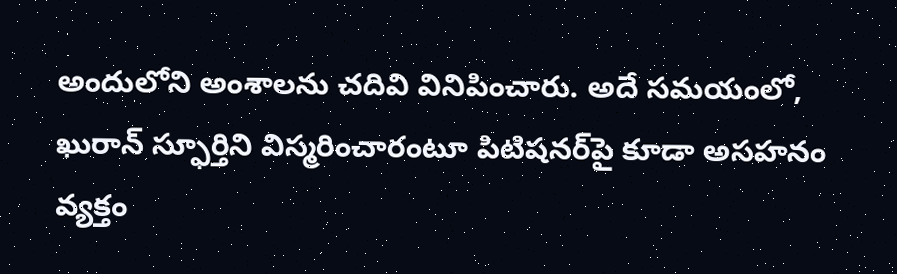అందులోని అంశాలను చదివి వినిపించారు. అదే సమయంలో, ఖురాన్ స్ఫూర్తిని విస్మరించారంటూ పిటిషనర్‌పై కూడా అసహనం వ్యక్తం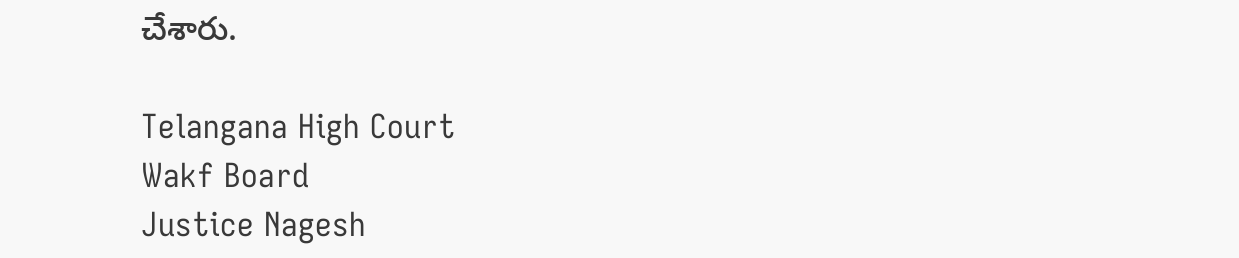చేశారు.

Telangana High Court
Wakf Board
Justice Nagesh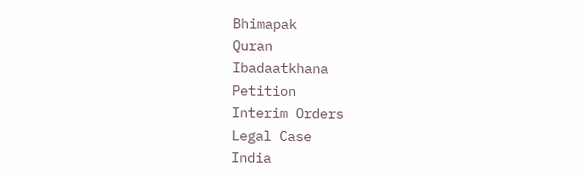Bhimapak
Quran
Ibadaatkhana
Petition
Interim Orders
Legal Case
India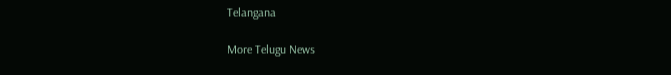Telangana

More Telugu News